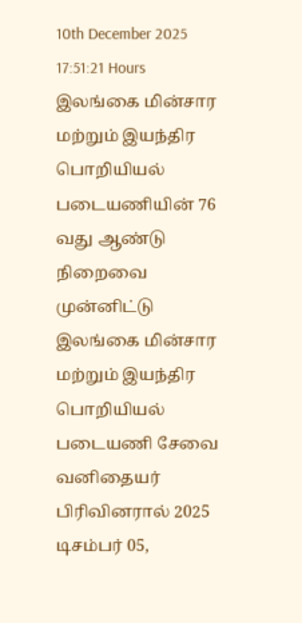10th December 2025 17:51:21 Hours
இலங்கை மின்சார மற்றும் இயந்திர பொறியியல் படையணியின் 76 வது ஆண்டு நிறைவை முன்னிட்டு இலங்கை மின்சார மற்றும் இயந்திர பொறியியல் படையணி சேவை வனிதையர் பிரிவினரால் 2025 டிசம்பர் 05,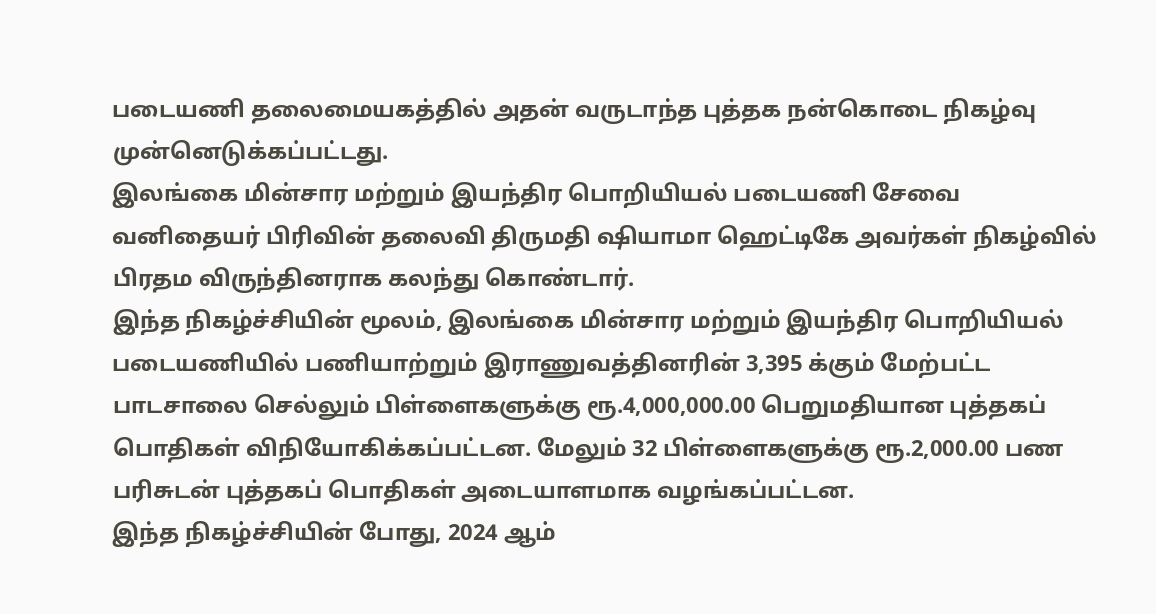படையணி தலைமையகத்தில் அதன் வருடாந்த புத்தக நன்கொடை நிகழ்வு முன்னெடுக்கப்பட்டது.
இலங்கை மின்சார மற்றும் இயந்திர பொறியியல் படையணி சேவை வனிதையர் பிரிவின் தலைவி திருமதி ஷியாமா ஹெட்டிகே அவர்கள் நிகழ்வில் பிரதம விருந்தினராக கலந்து கொண்டார்.
இந்த நிகழ்ச்சியின் மூலம், இலங்கை மின்சார மற்றும் இயந்திர பொறியியல் படையணியில் பணியாற்றும் இராணுவத்தினரின் 3,395 க்கும் மேற்பட்ட பாடசாலை செல்லும் பிள்ளைகளுக்கு ரூ.4,000,000.00 பெறுமதியான புத்தகப் பொதிகள் விநியோகிக்கப்பட்டன. மேலும் 32 பிள்ளைகளுக்கு ரூ.2,000.00 பண பரிசுடன் புத்தகப் பொதிகள் அடையாளமாக வழங்கப்பட்டன.
இந்த நிகழ்ச்சியின் போது, 2024 ஆம்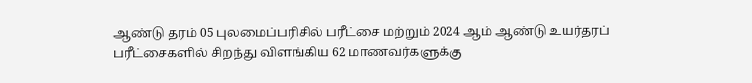ஆண்டு தரம் 05 புலமைப்பரிசில் பரீட்சை மற்றும் 2024 ஆம் ஆண்டு உயர்தரப் பரீட்சைகளில் சிறந்து விளங்கிய 62 மாணவர்களுக்கு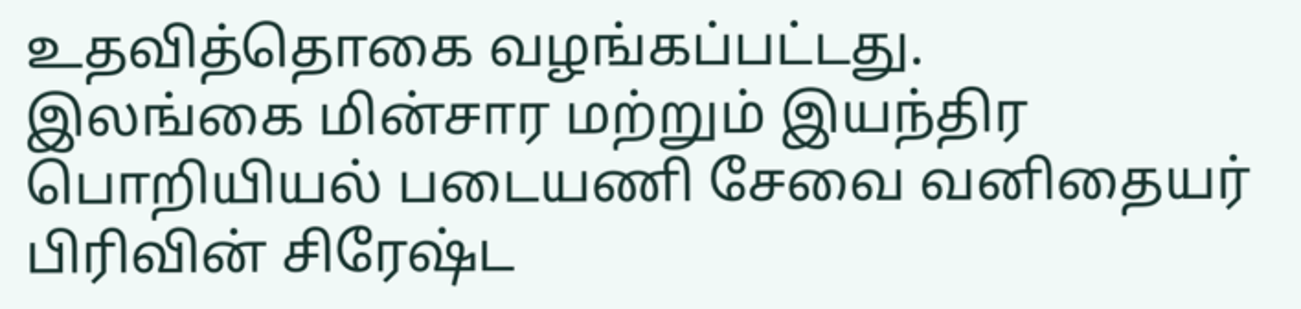உதவித்தொகை வழங்கப்பட்டது.
இலங்கை மின்சார மற்றும் இயந்திர பொறியியல் படையணி சேவை வனிதையர் பிரிவின் சிரேஷ்ட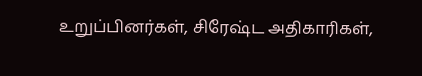உறுப்பினர்கள், சிரேஷ்ட அதிகாரிகள்,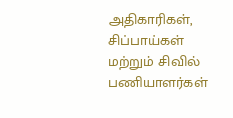அதிகாரிகள், சிப்பாய்கள் மற்றும் சிவில் பணியாளர்கள்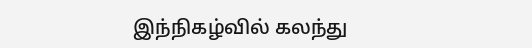இந்நிகழ்வில் கலந்து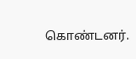கொண்டனர்.